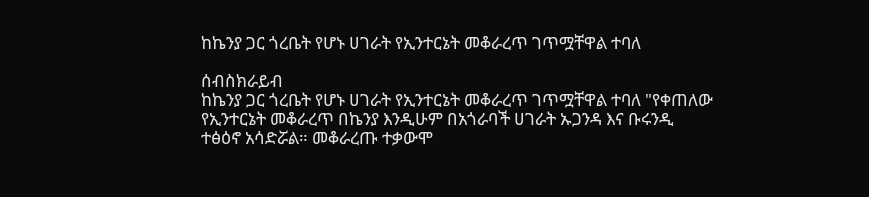ከኬንያ ጋር ጎረቤት የሆኑ ሀገራት የኢንተርኔት መቆራረጥ ገጥሟቸዋል ተባለ

ሰብስክራይብ
ከኬንያ ጋር ጎረቤት የሆኑ ሀገራት የኢንተርኔት መቆራረጥ ገጥሟቸዋል ተባለ "የቀጠለው የኢንተርኔት መቆራረጥ በኬንያ እንዲሁም በአጎራባች ሀገራት ኡጋንዳ እና ቡሩንዲ ተፅዕኖ አሳድሯል። መቆራረጡ ተቃውሞ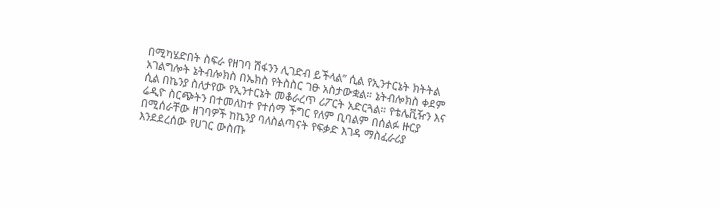በሚካሄድበት ስፍራ የዘገባ ሽፋንን ሊገድብ ይችላል” ሲል የኢንተርኔት ክትትል አገልግሎት ኔትብሎክስ በኤክስ የትስስር ገፁ አስታውቋል። ኔትብሎክስ ቀደም ሲል በኬንያ ስለታየው የኢንተርኔት መቆራረጥ ሪፖርት አድርጓል። የቴሌቪዥን እና ሬዲዮ ስርጭትን በተመለከተ የተሰማ ችግር የለም ቢባልም በሰልፉ ዙርያ በሚሰራቸው ዘገባዎች ከኬንያ ባለስልጣናት የፍቃድ እገዳ ማስፈራሪያ እንደደረሰው የሀገር ውስጡ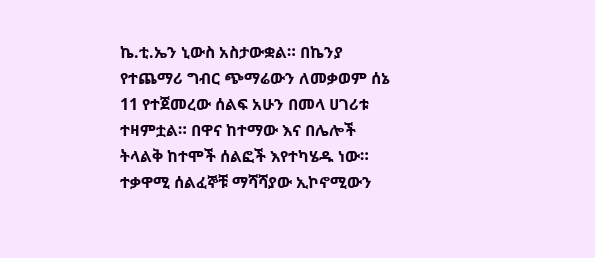ኬ.ቲ.ኤን ኒውስ አስታውቋል። በኬንያ የተጨማሪ ግብር ጭማሬውን ለመቃወም ሰኔ 11 የተጀመረው ሰልፍ አሁን በመላ ሀገሪቱ ተዛምቷል። በዋና ከተማው እና በሌሎች ትላልቅ ከተሞች ሰልፎች እየተካሄዱ ነው። ተቃዋሚ ሰልፈኞቹ ማሻሻያው ኢኮኖሚውን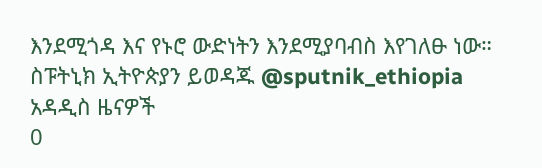እንደሚጎዳ እና የኑሮ ውድነትን እንደሚያባብስ እየገለፁ ነው። ስፑትኒክ ኢትዮጵያን ይወዳጁ @sputnik_ethiopia
አዳዲስ ዜናዎች
0